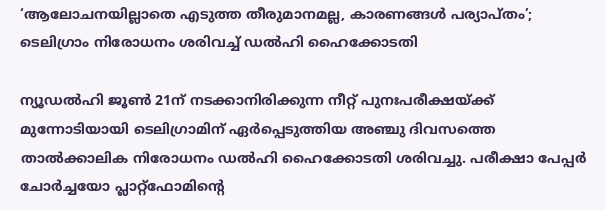‘ആലോചനയില്ലാതെ എടുത്ത തീരുമാനമല്ല, കാരണങ്ങൾ പര്യാപ്‌തം’; ടെലിഗ്രാം നിരോധനം ശരിവച്ച് ഡൽഹി ഹൈക്കോടതി

ന്യൂഡൽഹി ജൂൺ 21ന് നടക്കാനിരിക്കുന്ന നീറ്റ് പുനഃപരീക്ഷയ്ക്ക് മുന്നോടിയായി ടെലിഗ്രാമിന് ഏർപ്പെടുത്തിയ അഞ്ചു ദിവസത്തെ താൽക്കാലിക നിരോധനം ഡൽഹി ഹൈക്കോടതി ശരിവച്ചു. പരീക്ഷാ പേപ്പർ ചോർച്ചയോ പ്ലാറ്റ്ഫോമിൻ്റെ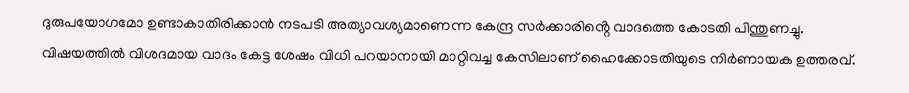ദുരുപയോഗമോ ഉണ്ടാകാതിരിക്കാൻ നടപടി അത്യാവശ്യമാണെന്ന കേന്ദ്ര സർക്കാരിൻ്റെ വാദത്തെ കോടതി പിന്തുണച്ചു. വിഷയത്തിൽ വിശദമായ വാദം കേട്ട ശേഷം വിധി പറയാനായി മാറ്റിവച്ച കേസിലാണ് ഹൈക്കോടതിയുടെ നിർണായക ഉത്തരവ്.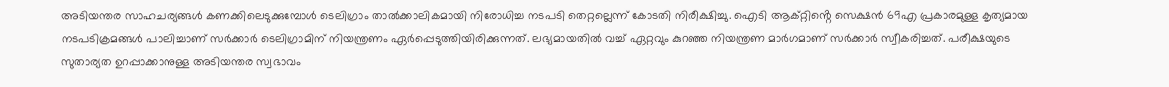അടിയന്തര സാഹചര്യങ്ങൾ കണക്കിലെടുക്കുമ്പോൾ ടെലിഗ്രാം താൽക്കാലികമായി നിരോധിച്ച നടപടി തെറ്റല്ലെന്ന് കോടതി നിരീക്ഷിച്ചു. ഐടി ആക്റ്റിൻ്റെ സെക്ഷൻ 69എ പ്രകാരമുള്ള കൃത്യമായ നടപടിക്രമങ്ങൾ പാലിച്ചാണ് സർക്കാർ ടെലിഗ്രാമിന് നിയന്ത്രണം ഏർപ്പെടുത്തിയിരിക്കുന്നത്. ലഭ്യമായതിൽ വച്ച് ഏറ്റവും കുറഞ്ഞ നിയന്ത്രണ മാർഗമാണ് സർക്കാർ സ്വീകരിച്ചത്. പരീക്ഷയുടെ സുതാര്യത ഉറപ്പാക്കാനുള്ള അടിയന്തര സ്വഭാവം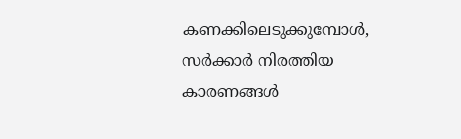കണക്കിലെടുക്കുമ്പോൾ, സർക്കാർ നിരത്തിയ കാരണങ്ങൾ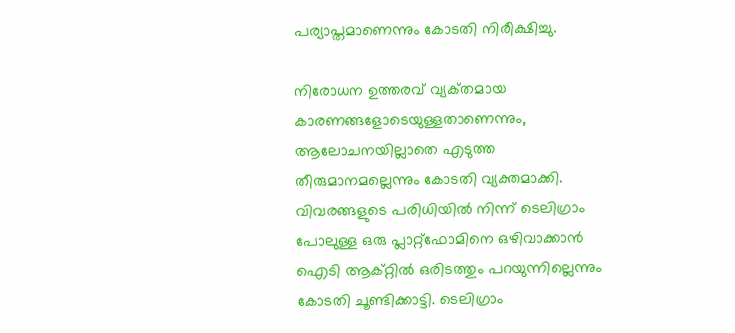പര്യാപ്തമാണെന്നും കോടതി നിരീക്ഷിച്ചു.

നിരോധന ഉത്തരവ് വ്യക്‌തമായ കാരണങ്ങളോടെയുള്ളതാണെന്നും, ആലോചനയില്ലാതെ എടുത്ത തീരുമാനമല്ലെന്നും കോടതി വ്യക്തമാക്കി. വിവരങ്ങളുടെ പരിധിയിൽ നിന്ന് ടെലിഗ്രാം പോലുള്ള ഒരു പ്ലാറ്റ്ഫോമിനെ ഒഴിവാക്കാൻ ഐടി ആക്റ്റിൽ ഒരിടത്തും പറയുന്നില്ലെന്നും കോടതി ചൂണ്ടിക്കാട്ടി. ടെലിഗ്രാം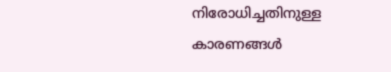നിരോധിച്ചതിനുള്ള കാരണങ്ങൾ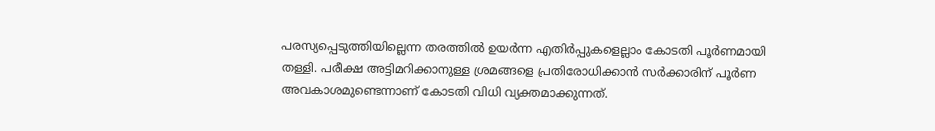പരസ്യപ്പെടുത്തിയില്ലെന്ന തരത്തിൽ ഉയർന്ന എതിർപ്പുകളെല്ലാം കോടതി പൂർണമായി തള്ളി. പരീക്ഷ അട്ടിമറിക്കാനുള്ള ശ്രമങ്ങളെ പ്രതിരോധിക്കാൻ സർക്കാരിന് പൂർണ അവകാശമുണ്ടെന്നാണ് കോടതി വിധി വ്യക്തമാക്കുന്നത്.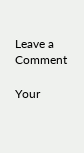Leave a Comment

Your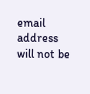email address will not be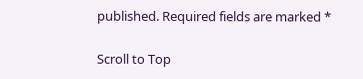published. Required fields are marked *

Scroll to Top